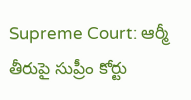Supreme Court: ఆర్మీ తీరుపై సుప్రీం కోర్టు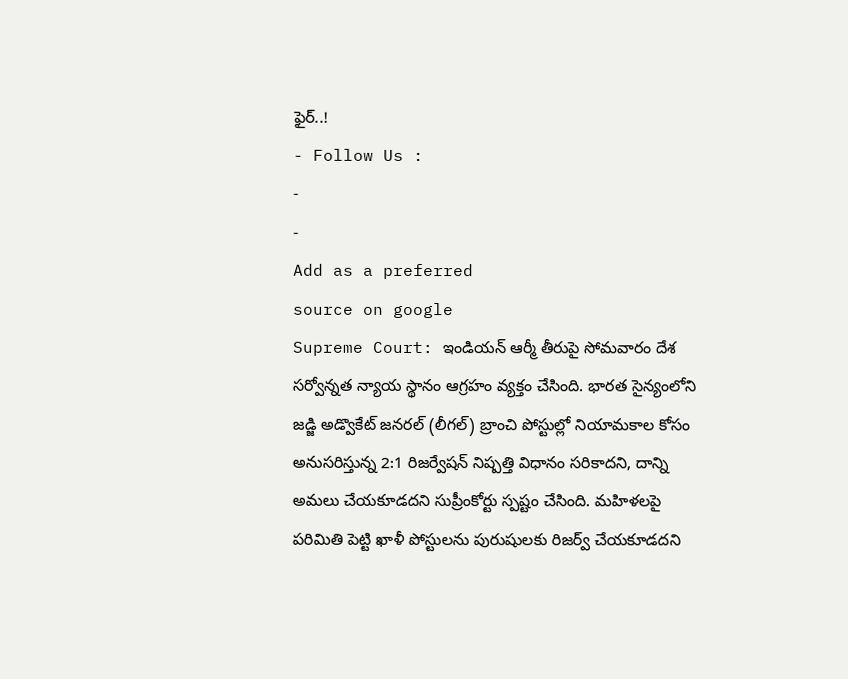ఫైర్..!
- Follow Us :
-
-
Add as a preferred
source on google
Supreme Court: ఇండియన్ ఆర్మీ తీరుపై సోమవారం దేశ సర్వోన్నత న్యాయ స్థానం ఆగ్రహం వ్యక్తం చేసింది. భారత సైన్యంలోని జడ్జి అడ్వొకేట్ జనరల్ (లీగల్) బ్రాంచి పోస్టుల్లో నియామకాల కోసం అనుసరిస్తున్న 2:1 రిజర్వేషన్ నిష్పత్తి విధానం సరికాదని, దాన్ని అమలు చేయకూడదని సుప్రీంకోర్టు స్పష్టం చేసింది. మహిళలపై పరిమితి పెట్టి ఖాళీ పోస్టులను పురుషులకు రిజర్వ్ చేయకూడదని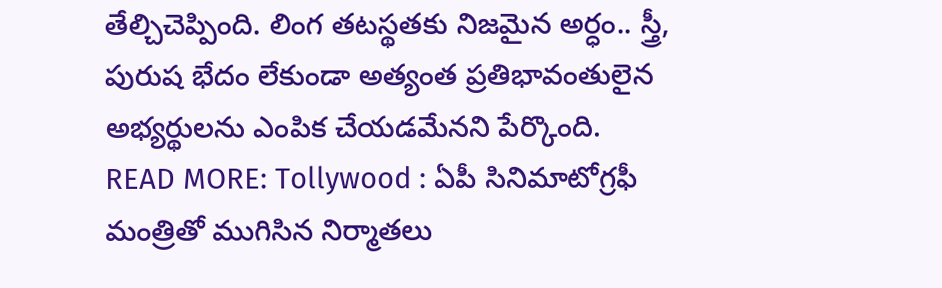తేల్చిచెప్పింది. లింగ తటస్థతకు నిజమైన అర్ధం.. స్త్రీ, పురుష భేదం లేకుండా అత్యంత ప్రతిభావంతులైన అభ్యర్థులను ఎంపిక చేయడమేనని పేర్కొంది.
READ MORE: Tollywood : ఏపీ సినిమాటోగ్రఫీ మంత్రితో ముగిసిన నిర్మాతలు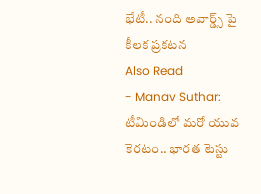భేటీ.. నంది అవార్డ్స్ పై కీలక ప్రకటన
Also Read
- Manav Suthar: టీమిండిలో మరో యువ కెరటం.. భారత టెస్టు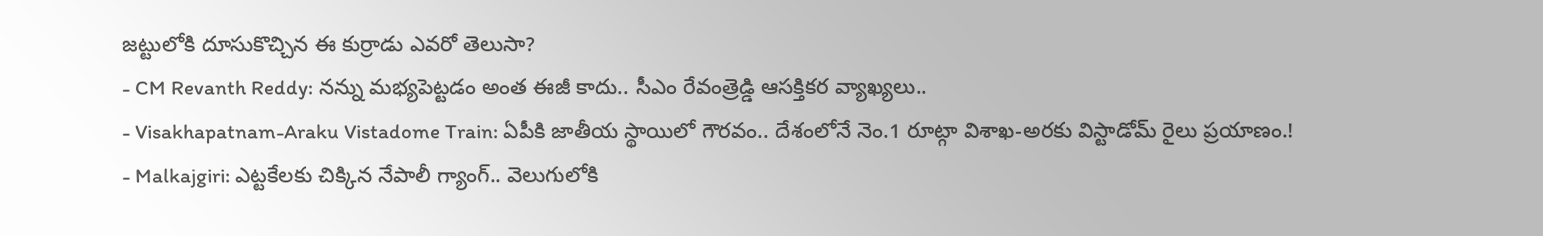జట్టులోకి దూసుకొచ్చిన ఈ కుర్రాడు ఎవరో తెలుసా?
- CM Revanth Reddy: నన్ను మభ్యపెట్టడం అంత ఈజీ కాదు.. సీఎం రేవంత్రెడ్డి ఆసక్తికర వ్యాఖ్యలు..
- Visakhapatnam-Araku Vistadome Train: ఏపీకి జాతీయ స్థాయిలో గౌరవం.. దేశంలోనే నెం.1 రూట్గా విశాఖ-అరకు విస్టాడోమ్ రైలు ప్రయాణం.!
- Malkajgiri: ఎట్టకేలకు చిక్కిన నేపాలీ గ్యాంగ్.. వెలుగులోకి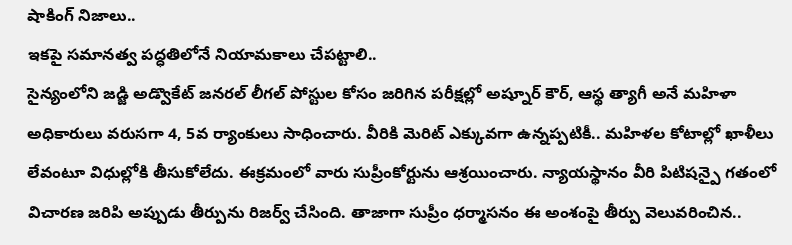షాకింగ్ నిజాలు..
ఇకపై సమానత్వ పద్ధతిలోనే నియామకాలు చేపట్టాలి..
సైన్యంలోని జడ్జి అడ్వొకేట్ జనరల్ లీగల్ పోస్టుల కోసం జరిగిన పరీక్షల్లో అష్నూర్ కౌర్, ఆస్థ త్యాగీ అనే మహిళా అధికారులు వరుసగా 4, 5వ ర్యాంకులు సాధించారు. వీరికి మెరిట్ ఎక్కువగా ఉన్నప్పటికీ.. మహిళల కోటాల్లో ఖాళీలు లేవంటూ విధుల్లోకి తీసుకోలేదు. ఈక్రమంలో వారు సుప్రీంకోర్టును ఆశ్రయించారు. న్యాయస్థానం వీరి పిటిషన్పై గతంలో విచారణ జరిపి అప్పుడు తీర్పును రిజర్వ్ చేసింది. తాజాగా సుప్రీం ధర్మాసనం ఈ అంశంపై తీర్పు వెలువరించిన..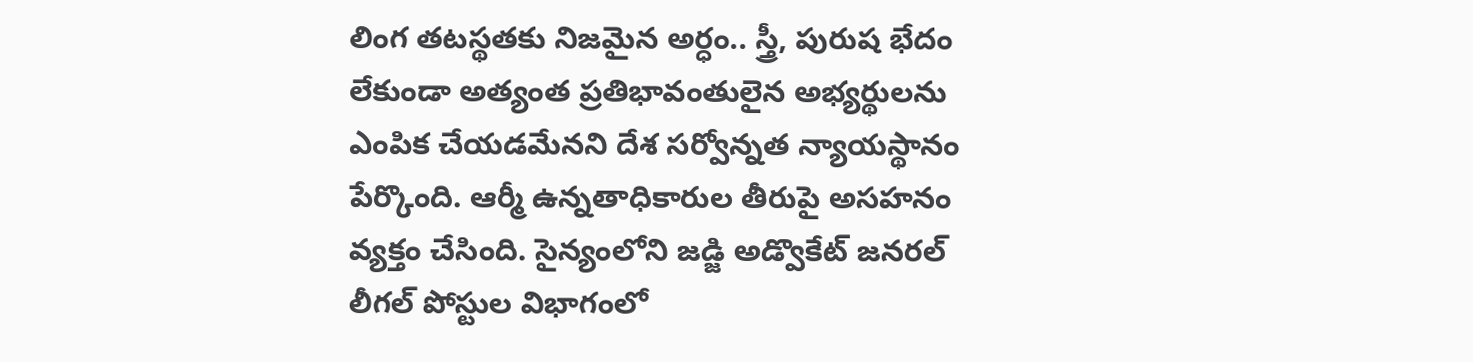లింగ తటస్థతకు నిజమైన అర్ధం.. స్త్రీ, పురుష భేదం లేకుండా అత్యంత ప్రతిభావంతులైన అభ్యర్థులను ఎంపిక చేయడమేనని దేశ సర్వోన్నత న్యాయస్థానం పేర్కొంది. ఆర్మీ ఉన్నతాధికారుల తీరుపై అసహనం వ్యక్తం చేసింది. సైన్యంలోని జడ్జి అడ్వొకేట్ జనరల్ లీగల్ పోస్టుల విభాగంలో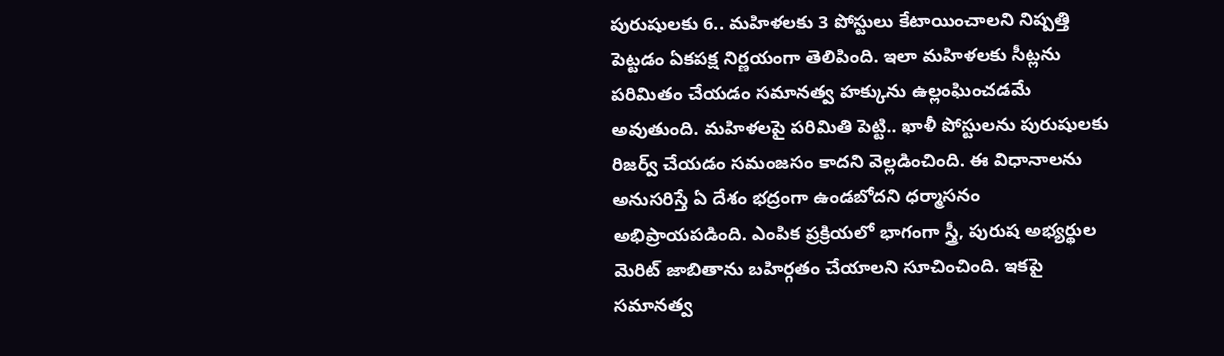పురుషులకు 6.. మహిళలకు 3 పోస్టులు కేటాయించాలని నిష్పత్తి పెట్టడం ఏకపక్ష నిర్ణయంగా తెలిపింది. ఇలా మహిళలకు సీట్లను పరిమితం చేయడం సమానత్వ హక్కును ఉల్లంఘించడమే అవుతుంది. మహిళలపై పరిమితి పెట్టి.. ఖాళీ పోస్టులను పురుషులకు రిజర్వ్ చేయడం సమంజసం కాదని వెల్లడించింది. ఈ విధానాలను అనుసరిస్తే ఏ దేశం భద్రంగా ఉండబోదని ధర్మాసనం అభిప్రాయపడింది. ఎంపిక ప్రక్రియలో భాగంగా స్త్రీ, పురుష అభ్యర్థుల మెరిట్ జాబితాను బహిర్గతం చేయాలని సూచించింది. ఇకపై సమానత్వ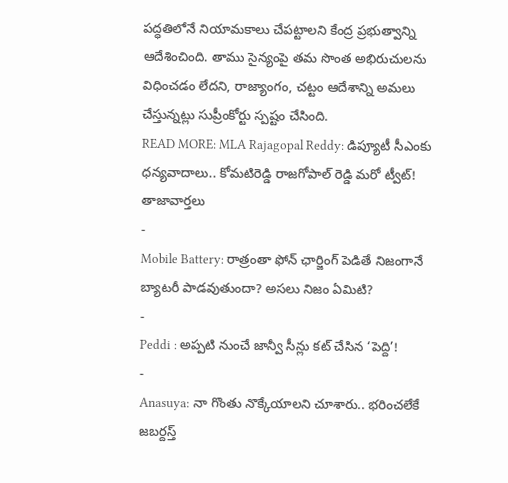పద్ధతిలోనే నియామకాలు చేపట్టాలని కేంద్ర ప్రభుత్వాన్ని ఆదేశించింది. తాము సైన్యంపై తమ సొంత అభిరుచులను విధించడం లేదని, రాజ్యాంగం, చట్టం ఆదేశాన్ని అమలు చేస్తున్నట్లు సుప్రీంకోర్టు స్పష్టం చేసింది.
READ MORE: MLA Rajagopal Reddy: డిప్యూటీ సీఎంకు ధన్యవాదాలు.. కోమటిరెడ్డి రాజగోపాల్ రెడ్డి మరో ట్వీట్!
తాజావార్తలు
-
Mobile Battery: రాత్రంతా ఫోన్ ఛార్జింగ్ పెడితే నిజంగానే బ్యాటరీ పాడవుతుందా? అసలు నిజం ఏమిటి?
-
Peddi : అప్పటి నుంచే జాన్వీ సీన్లు కట్ చేసిన ‘పెద్ది’!
-
Anasuya: నా గొంతు నొక్కేయాలని చూశారు.. భరించలేకే జబర్దస్త్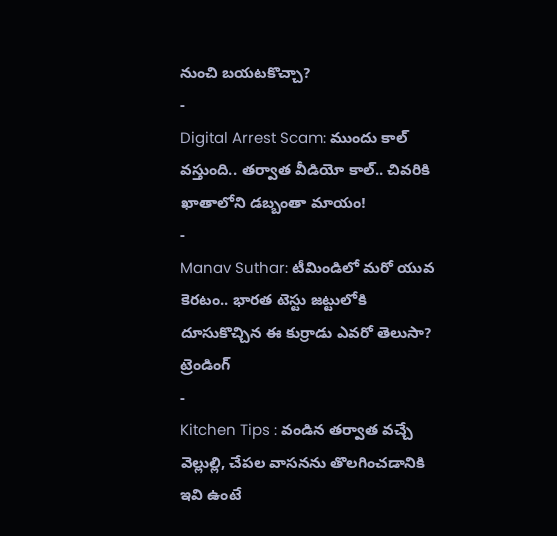నుంచి బయటకొచ్చా?
-
Digital Arrest Scam: ముందు కాల్ వస్తుంది.. తర్వాత వీడియో కాల్.. చివరికి ఖాతాలోని డబ్బంతా మాయం!
-
Manav Suthar: టీమిండిలో మరో యువ కెరటం.. భారత టెస్టు జట్టులోకి దూసుకొచ్చిన ఈ కుర్రాడు ఎవరో తెలుసా?
ట్రెండింగ్
-
Kitchen Tips : వండిన తర్వాత వచ్చే వెల్లుల్లి, చేపల వాసనను తొలగించడానికి ఇవి ఉంటే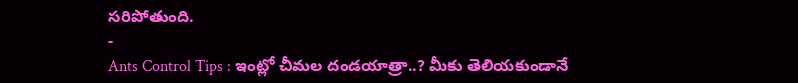సరిపోతుంది.
-
Ants Control Tips : ఇంట్లో చీమల దండయాత్రా..? మీకు తెలియకుండానే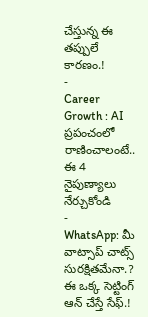చేస్తున్న ఈ తప్పులే కారణం.!
-
Career Growth : AI ప్రపంచంలో రాణించాలంటే.. ఈ 4 నైపుణ్యాలు నేర్చుకోండి
-
WhatsApp: మీ వాట్సాప్ చాట్స్ సురక్షితమేనా.? ఈ ఒక్క సెట్టింగ్ ఆన్ చేస్తే సేఫ్.!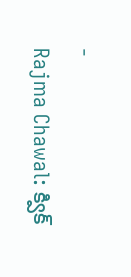-
Rajma Chawal: క్విక్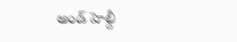అండ్ హెల్దీ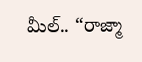మీల్.. “రాజ్మా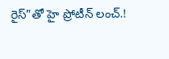రైస్”తో హై ప్రోటీన్ లంచ్.!